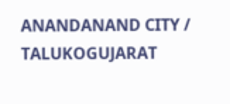ANANDANAND CITY / TALUKOGUJARAT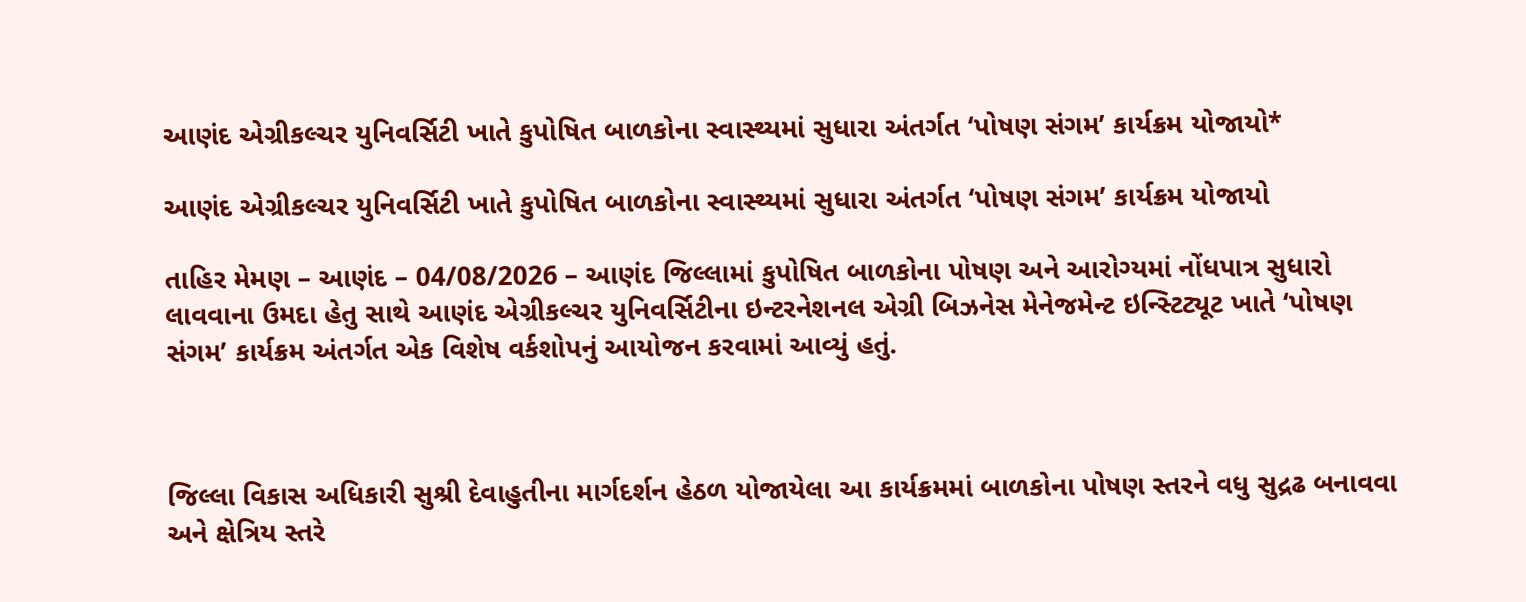આણંદ એગ્રીકલ્ચર યુનિવર્સિટી ખાતે કુપોષિત બાળકોના સ્વાસ્થ્યમાં સુધારા અંતર્ગત ‘પોષણ સંગમ’ કાર્યક્રમ યોજાયો*

આણંદ એગ્રીકલ્ચર યુનિવર્સિટી ખાતે કુપોષિત બાળકોના સ્વાસ્થ્યમાં સુધારા અંતર્ગત ‘પોષણ સંગમ’ કાર્યક્રમ યોજાયો

તાહિર મેમણ – આણંદ – 04/08/2026 – આણંદ જિલ્લામાં કુપોષિત બાળકોના પોષણ અને આરોગ્યમાં નોંધપાત્ર સુધારો લાવવાના ઉમદા હેતુ સાથે આણંદ એગ્રીકલ્ચર યુનિવર્સિટીના ઇન્ટરનેશનલ એગ્રી બિઝનેસ મેનેજમેન્ટ ઇન્સ્ટિટ્યૂટ ખાતે ‘પોષણ સંગમ’ કાર્યક્રમ અંતર્ગત એક વિશેષ વર્કશોપનું આયોજન કરવામાં આવ્યું હતું.



જિલ્લા વિકાસ અધિકારી સુશ્રી દેવાહુતીના માર્ગદર્શન હેઠળ યોજાયેલા આ કાર્યક્રમમાં બાળકોના પોષણ સ્તરને વધુ સુદ્રઢ બનાવવા અને ક્ષેત્રિય સ્તરે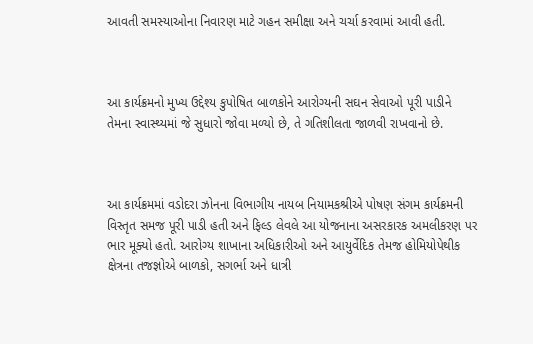આવતી સમસ્યાઓના નિવારણ માટે ગહન સમીક્ષા અને ચર્ચા કરવામાં આવી હતી.



આ કાર્યક્રમનો મુખ્ય ઉદ્દેશ્ય કુપોષિત બાળકોને આરોગ્યની સઘન સેવાઓ પૂરી પાડીને તેમના સ્વાસ્થ્યમાં જે સુધારો જોવા મળ્યો છે, તે ગતિશીલતા જાળવી રાખવાનો છે.



આ કાર્યક્રમમાં વડોદરા ઝોનના વિભાગીય નાયબ નિયામકશ્રીએ પોષણ સંગમ કાર્યક્રમની વિસ્તૃત સમજ પૂરી પાડી હતી અને ફિલ્ડ લેવલે આ યોજનાના અસરકારક અમલીકરણ પર ભાર મૂક્યો હતો. આરોગ્ય શાખાના અધિકારીઓ અને આયુર્વેદિક તેમજ હોમિયોપેથીક ક્ષેત્રના તજજ્ઞોએ બાળકો, સગર્ભા અને ધાત્રી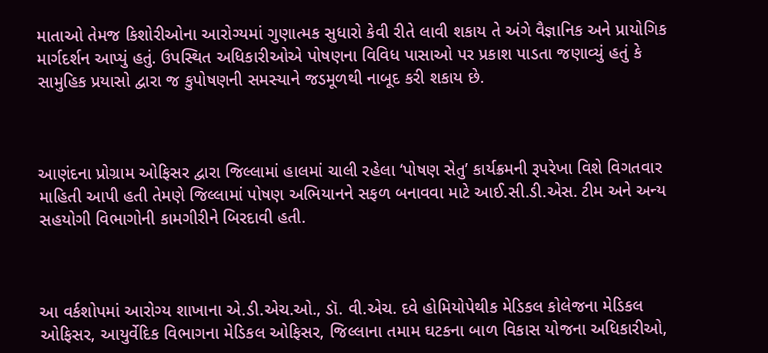માતાઓ તેમજ કિશોરીઓના આરોગ્યમાં ગુણાત્મક સુધારો કેવી રીતે લાવી શકાય તે અંગે વૈજ્ઞાનિક અને પ્રાયોગિક માર્ગદર્શન આપ્યું હતું. ઉપસ્થિત અધિકારીઓએ પોષણના વિવિધ પાસાઓ પર પ્રકાશ પાડતા જણાવ્યું હતું કે સામુહિક પ્રયાસો દ્વારા જ કુપોષણની સમસ્યાને જડમૂળથી નાબૂદ કરી શકાય છે.



આણંદના પ્રોગ્રામ ઓફિસર દ્વારા જિલ્લામાં હાલમાં ચાલી રહેલા ‘પોષણ સેતુ’ કાર્યક્રમની રૂપરેખા વિશે વિગતવાર માહિતી આપી હતી તેમણે જિલ્લામાં પોષણ અભિયાનને સફળ બનાવવા માટે આઈ.સી.ડી.એસ. ટીમ અને અન્ય સહયોગી વિભાગોની કામગીરીને બિરદાવી હતી.



આ વર્કશોપમાં આરોગ્ય શાખાના એ.ડી.એચ.ઓ., ડૉ. વી.એચ. દવે હોમિયોપેથીક મેડિકલ કોલેજના મેડિકલ ઓફિસર, આયુર્વેદિક વિભાગના મેડિકલ ઓફિસર, જિલ્લાના તમામ ઘટકના બાળ વિકાસ યોજના અધિકારીઓ,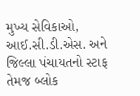મુખ્ય સેવિકાઓ, આઈ.સી.ડી.એસ. અને જિલ્લા પંચાયતનો સ્ટાફ તેમજ બ્લોક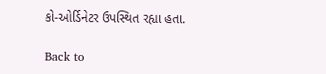કો-ઓર્ડિનેટર ઉપસ્થિત રહ્યા હતા.

Back to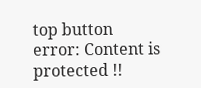top button
error: Content is protected !!